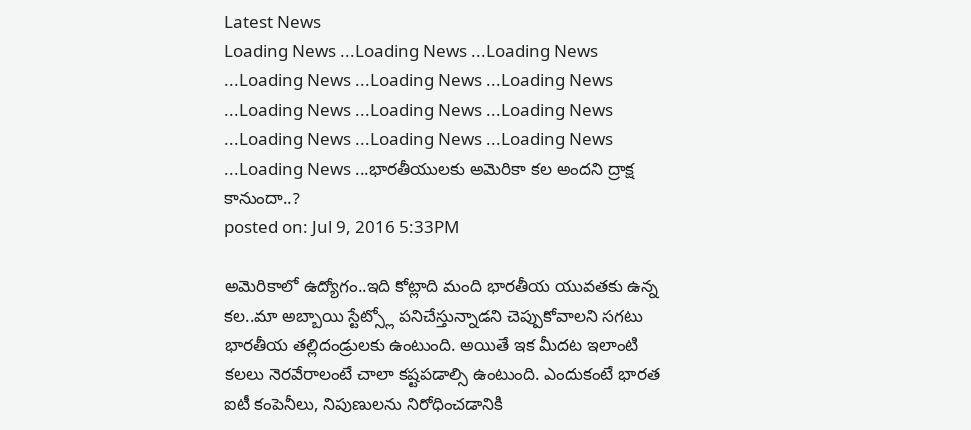Latest News
Loading News ...Loading News ...Loading News ...Loading News ...Loading News ...Loading News ...Loading News ...Loading News ...Loading News ...Loading News ...Loading News ...Loading News ...Loading News ...భారతీయులకు అమెరికా కల అందని ద్రాక్ష కానుందా..?
posted on: Jul 9, 2016 5:33PM

అమెరికాలో ఉద్యోగం..ఇది కోట్లాది మంది భారతీయ యువతకు ఉన్న కల..మా అబ్బాయి స్టేట్స్లో పనిచేస్తున్నాడని చెప్పుకోవాలని సగటు భారతీయ తల్లిదండ్రులకు ఉంటుంది. అయితే ఇక మీదట ఇలాంటి కలలు నెరవేరాలంటే చాలా కష్టపడాల్సి ఉంటుంది. ఎందుకంటే భారత ఐటీ కంపెనీలు, నిపుణులను నిరోధించడానికి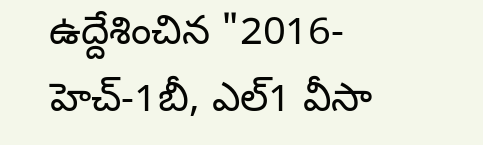ఉద్దేశించిన "2016- హెచ్-1బీ, ఎల్1 వీసా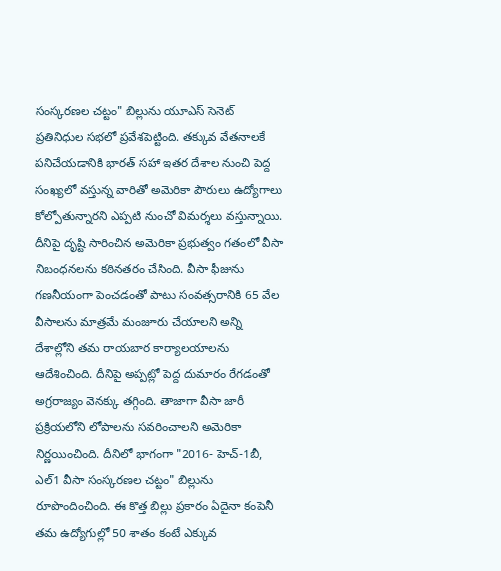సంస్కరణల చట్టం" బిల్లును యూఎస్ సెనెట్ ప్రతినిధుల సభలో ప్రవేశపెట్టింది. తక్కువ వేతనాలకే పనిచేయడానికి భారత్ సహా ఇతర దేశాల నుంచి పెద్ద సంఖ్యలో వస్తున్న వారితో అమెరికా పౌరులు ఉద్యోగాలు కోల్పోతున్నారని ఎప్పటి నుంచో విమర్శలు వస్తున్నాయి.
దీనిపై దృష్టి సారించిన అమెరికా ప్రభుత్వం గతంలో వీసా నిబంధనలను కఠినతరం చేసింది. వీసా ఫీజును గణనీయంగా పెంచడంతో పాటు సంవత్సరానికి 65 వేల వీసాలను మాత్రమే మంజూరు చేయాలని అన్ని దేశాల్లోని తమ రాయబార కార్యాలయాలను ఆదేశించింది. దీనిపై అప్పట్లో పెద్ద దుమారం రేగడంతో అగ్రరాజ్యం వెనక్కు తగ్గింది. తాజాగా వీసా జారీ ప్రక్రియలోని లోపాలను సవరించాలని అమెరికా నిర్ణయించింది. దీనిలో భాగంగా "2016- హెచ్-1బీ, ఎల్1 వీసా సంస్కరణల చట్టం" బిల్లును రూపొందించింది. ఈ కొత్త బిల్లు ప్రకారం ఏదైనా కంపెనీ తమ ఉద్యోగుల్లో 50 శాతం కంటే ఎక్కువ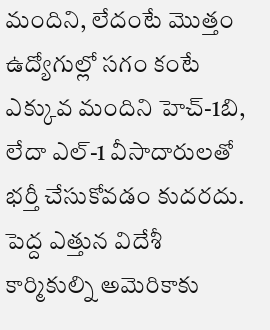మందిని, లేదంటే మొత్తం ఉద్యోగుల్లో సగం కంటే ఎక్కువ మందిని హెచ్-1బి, లేదా ఎల్-1 వీసాదారులతో భర్తీ చేసుకోవడం కుదరదు.
పెద్ద ఎత్తున విదేశీ కార్మికుల్ని అమెరికాకు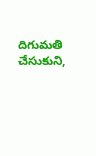దిగుమతి చేసుకుని,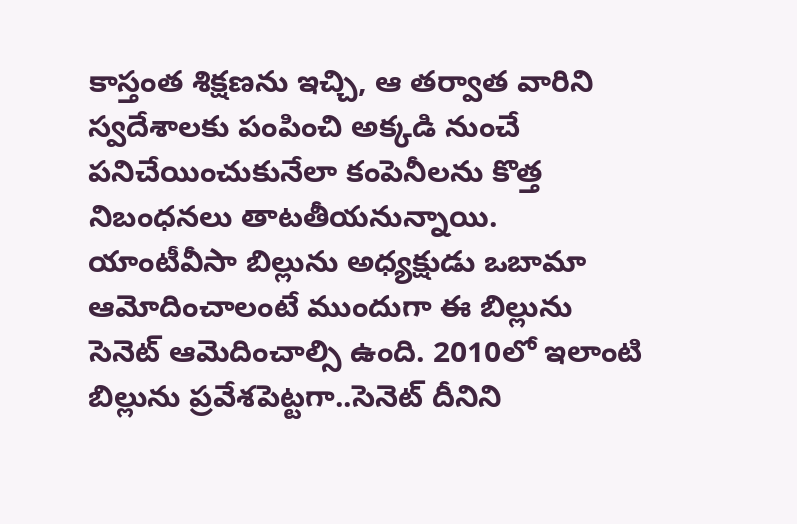కాస్తంత శిక్షణను ఇచ్చి, ఆ తర్వాత వారిని స్వదేశాలకు పంపించి అక్కడి నుంచే పనిచేయించుకునేలా కంపెనీలను కొత్త నిబంధనలు తాటతీయనున్నాయి. యాంటీవీసా బిల్లును అధ్యక్షుడు ఒబామా ఆమోదించాలంటే ముందుగా ఈ బిల్లును సెనెట్ ఆమెదించాల్సి ఉంది. 2010లో ఇలాంటి బిల్లును ప్రవేశపెట్టగా..సెనెట్ దీనిని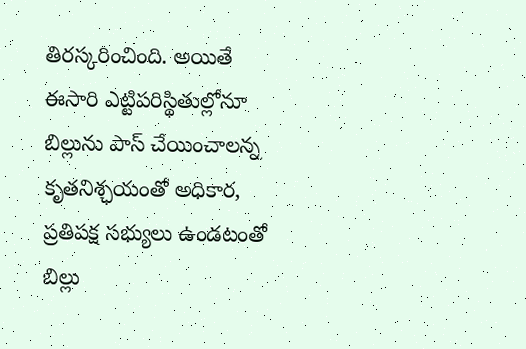తిరస్కరించింది. అయితే ఈసారి ఎట్టిపరిస్థితుల్లోనూ బిల్లును పాస్ చేయించాలన్న కృతనిశ్ఛయంతో అధికార, ప్రతిపక్ష సభ్యులు ఉండటంతో బిల్లు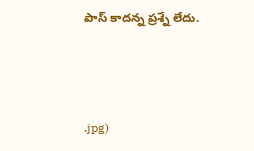పాస్ కాదన్న ప్రశ్నే లేదు.



.jpg)